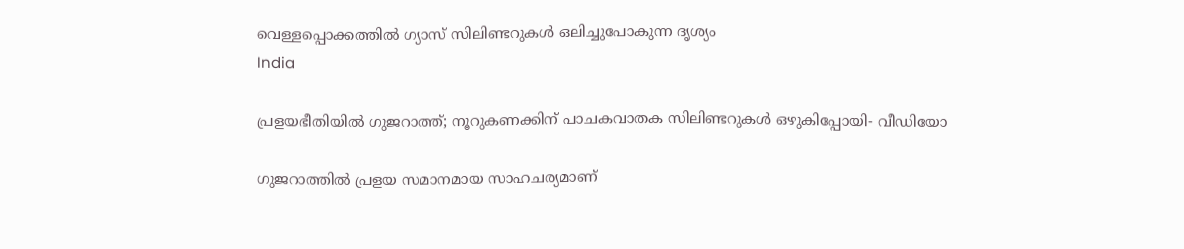വെള്ളപ്പൊക്കത്തില്‍ ഗ്യാസ് സിലിണ്ടറുകള്‍ ഒലിച്ചുപോകുന്ന ദൃശ്യം
India

പ്രളയഭീതിയില്‍ ഗുജറാത്ത്; നൂറുകണക്കിന് പാചകവാതക സിലിണ്ടറുകള്‍ ഒഴുകിപ്പോയി- വീഡിയോ

ഗുജറാത്തില്‍ പ്രളയ സമാനമായ സാഹചര്യമാണ്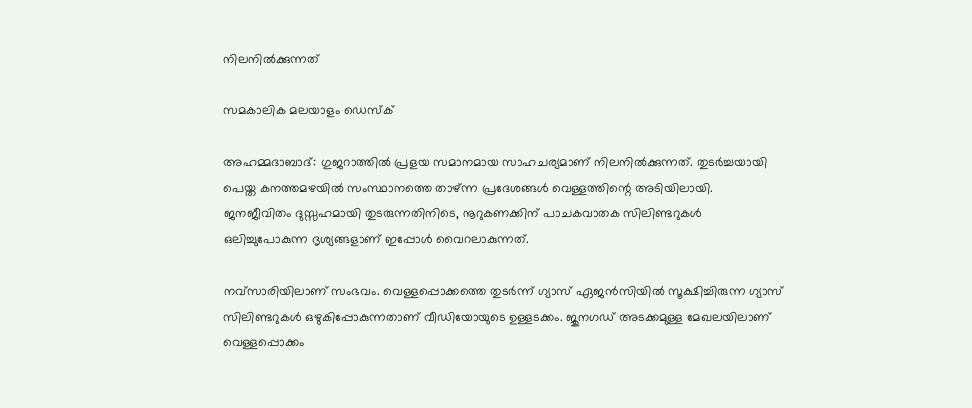നിലനില്‍ക്കുന്നത്

സമകാലിക മലയാളം ഡെസ്ക്

അഹമ്മദാബാദ്: ഗുജറാത്തില്‍ പ്രളയ സമാനമായ സാഹചര്യമാണ് നിലനില്‍ക്കുന്നത്. തുടര്‍ച്ചയായി പെയ്ത കനത്തമഴയില്‍ സംസ്ഥാനത്തെ താഴ്ന്ന പ്രദേശങ്ങള്‍ വെള്ളത്തിന്റെ അടിയിലായി. ജനജീവിതം ദുസ്സഹമായി തുടരുന്നതിനിടെ, നൂറുകണക്കിന് പാചകവാതക സിലിണ്ടറുകള്‍ ഒലിച്ചുപോകുന്ന ദൃശ്യങ്ങളാണ് ഇപ്പോള്‍ വൈറലാകുന്നത്.

നവ്‌സാരിയിലാണ് സംഭവം. വെള്ളപ്പൊക്കത്തെ തുടര്‍ന്ന് ഗ്യാസ് ഏജന്‍സിയില്‍ സൂക്ഷിച്ചിരുന്ന ഗ്യാസ് സിലിണ്ടറുകള്‍ ഒഴുകിപ്പോകുന്നതാണ് വീഡിയോയുടെ ഉള്ളടക്കം. ജുനഗഡ് അടക്കമുള്ള മേഖലയിലാണ് വെള്ളപ്പൊക്കം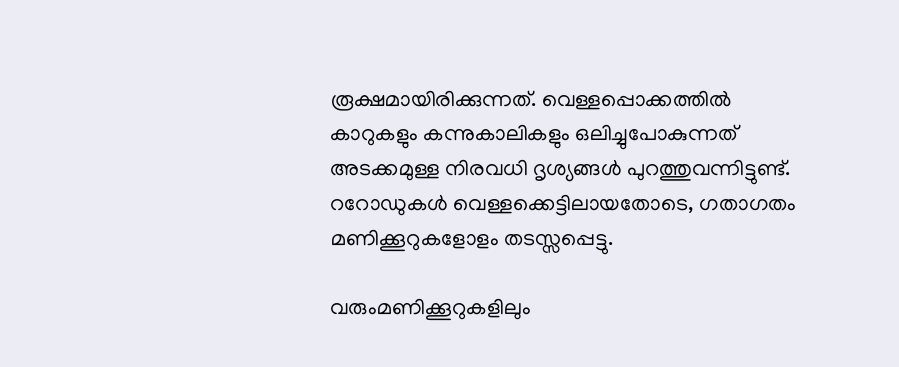രൂക്ഷമായിരിക്കുന്നത്. വെള്ളപ്പൊക്കത്തില്‍ കാറുകളും കന്നുകാലികളും ഒലിച്ചുപോകുന്നത് അടക്കമുള്ള നിരവധി ദൃശ്യങ്ങള്‍ പുറത്തുവന്നിട്ടുണ്ട്. ററോഡുകള്‍ വെള്ളക്കെട്ടിലായതോടെ, ഗതാഗതം മണിക്കൂറുകളോളം തടസ്സപ്പെട്ടു.

വരുംമണിക്കൂറുകളിലും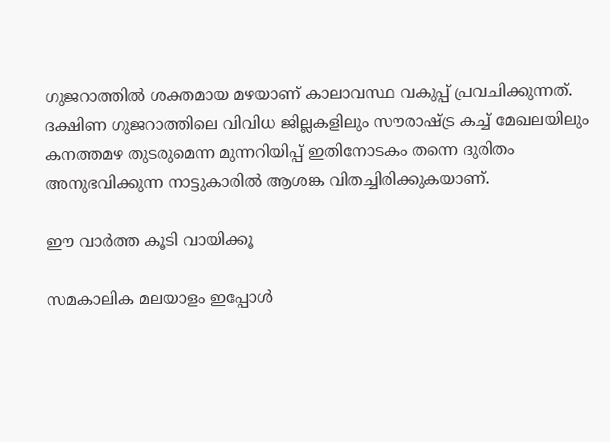ഗുജറാത്തില്‍ ശക്തമായ മഴയാണ് കാലാവസ്ഥ വകുപ്പ് പ്രവചിക്കുന്നത്. ദക്ഷിണ ഗുജറാത്തിലെ വിവിധ ജില്ലകളിലും സൗരാഷ്ട്ര കച്ച് മേഖലയിലും കനത്തമഴ തുടരുമെന്ന മുന്നറിയിപ്പ് ഇതിനോടകം തന്നെ ദുരിതം അനുഭവിക്കുന്ന നാട്ടുകാരില്‍ ആശങ്ക വിതച്ചിരിക്കുകയാണ്.

ഈ വാര്‍ത്ത കൂടി വായിക്കൂ

സമകാലിക മലയാളം ഇപ്പോള്‍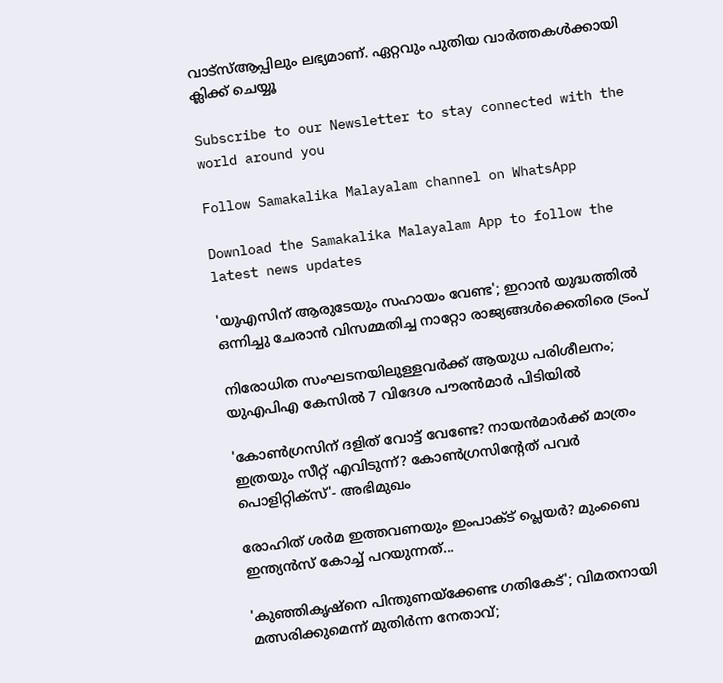വാട്‌സ്ആപ്പിലും ലഭ്യമാണ്. ഏറ്റവും പുതിയ വാര്‍ത്തകള്‍ക്കായി ക്ലിക്ക് ചെയ്യൂ

Subscribe to our Newsletter to stay connected with the world around you

Follow Samakalika Malayalam channel on WhatsApp

Download the Samakalika Malayalam App to follow the latest news updates

'യുഎസിന് ആരുടേയും സഹായം വേണ്ട'; ഇറാൻ യുദ്ധത്തിൽ ഒന്നിച്ചു ചേരാൻ വിസമ്മതിച്ച നാറ്റോ രാജ്യങ്ങൾക്കെതിരെ ട്രംപ്

നിരോധിത സംഘടനയിലുള്ളവർക്ക് ആയുധ പരിശീലനം; യുഎപിഎ കേസിൽ 7 വിദേശ പൗരൻമാർ പിടിയിൽ

'കോണ്‍ഗ്രസിന് ദളിത് വോട്ട് വേണ്ടേ? നായന്‍മാര്‍ക്ക് മാത്രം ഇത്രയും സീറ്റ് എവിടുന്ന്? കോണ്‍ഗ്രസിന്റേത് പവര്‍ പൊളിറ്റിക്‌സ്'- അഭിമുഖം

രോഹിത് ശര്‍മ ഇത്തവണയും ഇംപാക്ട് പ്ലെയര്‍? മുംബൈ ഇന്ത്യന്‍സ് കോച്ച് പറയുന്നത്...

'കുഞ്ഞികൃഷ്‌നെ പിന്തുണയ്‌ക്കേണ്ട ഗതികേട്'; വിമതനായി മത്സരിക്കുമെന്ന് മുതിര്‍ന്ന നേതാവ്;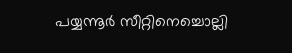പയ്യന്നൂര്‍ സീറ്റിനെച്ചൊല്ലി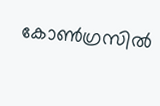കോണ്‍ഗ്രസില്‍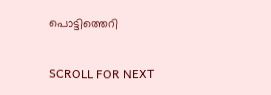പൊട്ടിത്തെറി

SCROLL FOR NEXT